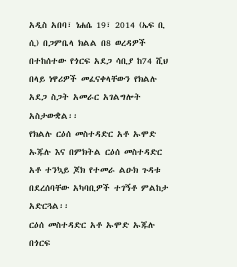አዲስ አበባ፣ ነሐሴ 19፣ 2014 (ኤፍ ቢ ሲ) በጋምቤላ ክልል በ8 ወረዳዎች በተከሰተው የጎርፍ አደጋ ሳቢያ ከ74 ሺህ በላይ ነዋሪዎች መፈናቀላቸውን የክልሉ አደጋ ስጋት አመራር አገልግሎት አስታውቋል፡፡
የክልሉ ርዕሰ መስተዳድር አቶ ኡሞድ ኡጁሉ እና በምክትል ርዕሰ መስተዳድር አቶ ተንኳይ ጆክ የተመራ ልዑክ ጉዳቱ በደረሰባቸው አካባቢዎች ተገኝቶ ምልከታ አድርጓል፡፡
ርዕሰ መስተዳድር አቶ ኡሞድ ኡጁሉ በጎርፍ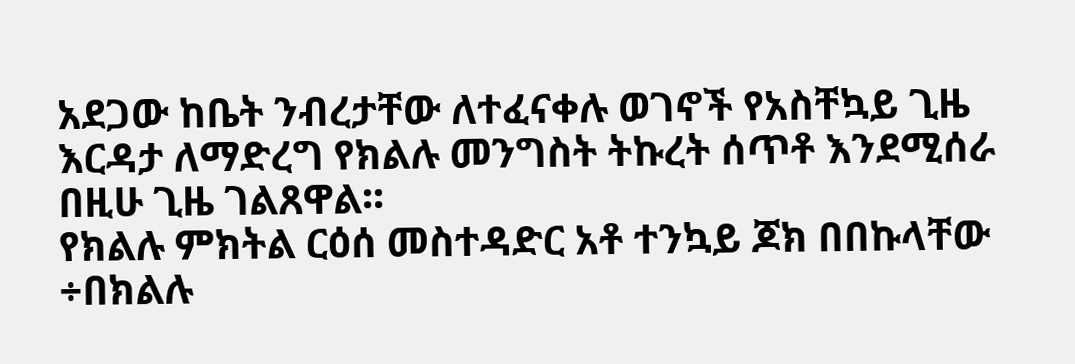አደጋው ከቤት ንብረታቸው ለተፈናቀሉ ወገኖች የአስቸኳይ ጊዜ እርዳታ ለማድረግ የክልሉ መንግስት ትኩረት ሰጥቶ እንደሚሰራ በዚሁ ጊዜ ገልጸዋል፡፡
የክልሉ ምክትል ርዕሰ መስተዳድር አቶ ተንኳይ ጆክ በበኩላቸው ÷በክልሉ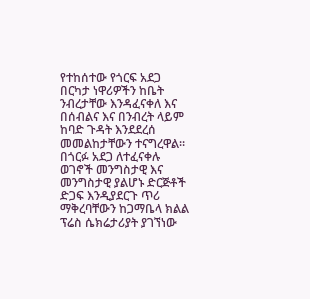የተከሰተው የጎርፍ አደጋ በርካታ ነዋሪዎችን ከቤት ንብረታቸው እንዳፈናቀለ እና በሰብልና እና በንብረት ላይም ከባድ ጉዳት እንደደረሰ መመልከታቸውን ተናግረዋል።
በጎርፉ አደጋ ለተፈናቀሉ ወገኖች መንግስታዊ እና መንግስታዊ ያልሆኑ ድርጅቶች ድጋፍ እንዲያደርጉ ጥሪ ማቅረባቸውን ከጋማቤላ ክልል ፕሬስ ሴክሬታሪያት ያገኘነው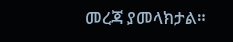መረጃ ያመላክታል።